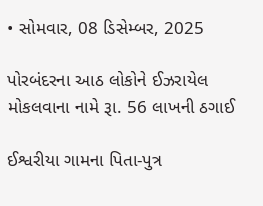• સોમવાર, 08 ડિસેમ્બર, 2025

પોરબંદરના આઠ લોકોને ઈઝરાયેલ મોકલવાના નામે રૂા. 56 લાખની ઠગાઈ

ઈશ્વરીયા ગામના પિતા-પુત્ર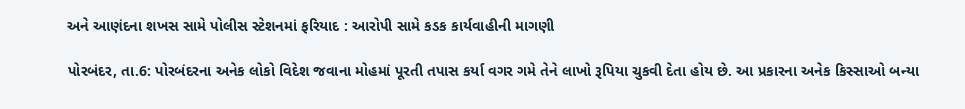અને આણંદના શખસ સામે પોલીસ સ્ટેશનમાં ફરિયાદ : આરોપી સામે કડક કાર્યવાહીની માગણી

પોરબંદર, તા.6: પોરબંદરના અનેક લોકો વિદેશ જવાના મોહમાં પૂરતી તપાસ કર્યા વગર ગમે તેને લાખો રૂપિયા ચુકવી દેતા હોય છે. આ પ્રકારના અનેક કિસ્સાઓ બન્યા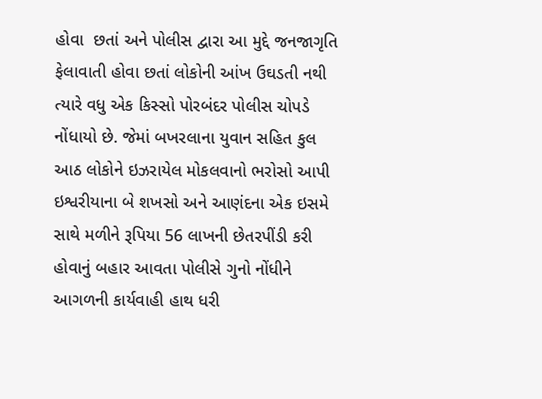હોવા  છતાં અને પોલીસ દ્વારા આ મુદ્દે જનજાગૃતિ ફેલાવાતી હોવા છતાં લોકોની આંખ ઉઘડતી નથી ત્યારે વધુ એક કિસ્સો પોરબંદર પોલીસ ચોપડે નોંધાયો છે. જેમાં બખરલાના યુવાન સહિત કુલ આઠ લોકોને ઇઝરાયેલ મોકલવાનો ભરોસો આપી ઇશ્વરીયાના બે શખસો અને આણંદના એક ઇસમે સાથે મળીને રૂપિયા 56 લાખની છેતરપીંડી કરી હોવાનું બહાર આવતા પોલીસે ગુનો નોંધીને આગળની કાર્યવાહી હાથ ધરી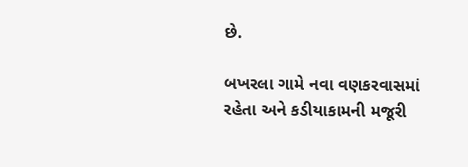છે.

બખરલા ગામે નવા વણકરવાસમાં રહેતા અને કડીયાકામની મજૂરી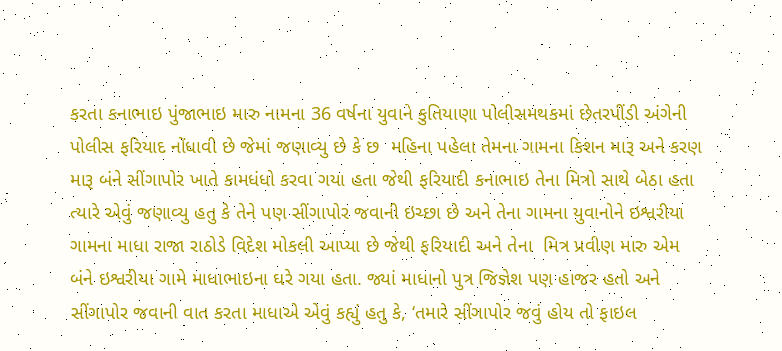કરતા કનાભાઇ પુંજાભાઇ મારુ નામના 36 વર્ષના યુવાને કુતિયાણા પોલીસમથકમાં છેતરપીંડી અંગેની પોલીસ ફરિયાદ નોંધાવી છે જેમાં જણાવ્યુ છે કે છ  મહિના પહેલા તેમના ગામના કિશન મારૂ અને કરણ મારૂ બંને સીંગાપોર ખાતે કામધંધો કરવા ગયા હતા જેથી ફરિયાદી કનાભાઇ તેના મિત્રો સાથે બેઠા હતા ત્યારે એવું જણાવ્યુ હતુ કે તેને પણ સીંગાપોર જવાની ઇચ્છા છે અને તેના ગામના યુવાનોને ઇશ્વરીયા ગામના માધા રાજા રાઠોડે વિદેશ મોકલી આપ્યા છે જેથી ફરિયાદી અને તેના  મિત્ર પ્રવીણ મારુ એમ બંને ઇશ્વરીયા ગામે માધાભાઇના ઘરે ગયા હતા. જ્યાં માધાનો પુત્ર જિજ્ઞેશ પણ હાજર હતો અને સીંગાપોર જવાની વાત કરતા માધાએ એવું કહ્યું હતુ કે, ‘તમારે સીંગાપોર જવું હોય તો ફાઇલ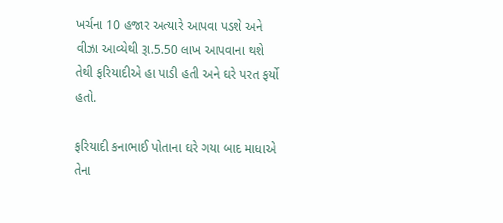ખર્ચના 10 હજાર અત્યારે આપવા પડશે અને વીઝા આવ્યેથી રૂા.5.50 લાખ આપવાના થશે તેથી ફરિયાદીએ હા પાડી હતી અને ઘરે પરત ફર્યો હતો.

ફરિયાદી કનાભાઈ પોતાના ઘરે ગયા બાદ માધાએ તેના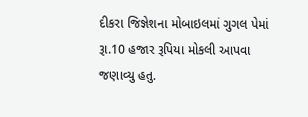દીકરા જિજ્ઞેશના મોબાઇલમાં ગુગલ પેમાં રૂા.10 હજાર રૂપિયા મોકલી આપવા જણાવ્યુ હતુ.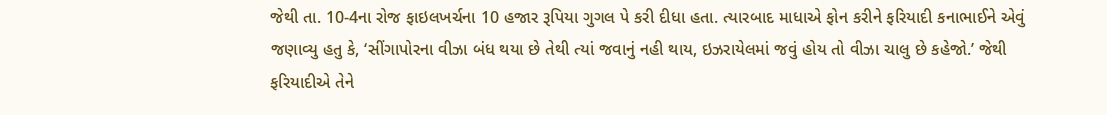જેથી તા. 10-4ના રોજ ફાઇલખર્ચના 10 હજાર રૂપિયા ગુગલ પે કરી દીધા હતા. ત્યારબાદ માધાએ ફોન કરીને ફરિયાદી કનાભાઈને એવું જણાવ્યુ હતુ કે, ‘સીંગાપોરના વીઝા બંધ થયા છે તેથી ત્યાં જવાનું નહી થાય, ઇઝરાયેલમાં જવું હોય તો વીઝા ચાલુ છે કહેજો.’ જેથી ફરિયાદીએ તેને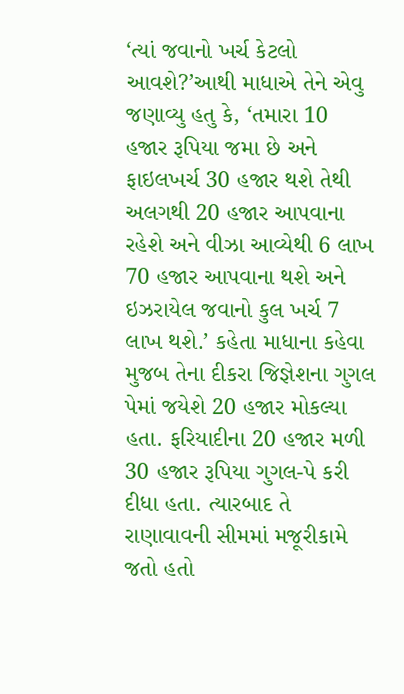‘ત્યાં જવાનો ખર્ચ કેટલો આવશે?’આથી માધાએ તેને એવુ જણાવ્યુ હતુ કે, ‘તમારા 10 હજાર રૂપિયા જમા છે અને ફાઇલખર્ચ 30 હજાર થશે તેથી અલગથી 20 હજાર આપવાના રહેશે અને વીઝા આવ્યેથી 6 લાખ 70 હજાર આપવાના થશે અને ઇઝરાયેલ જવાનો કુલ ખર્ચ 7 લાખ થશે.’ કહેતા માધાના કહેવા મુજબ તેના દીકરા જિજ્ઞેશના ગુગલ પેમાં જયેશે 20 હજાર મોકલ્યા હતા. ફરિયાદીના 20 હજાર મળી 30 હજાર રૂપિયા ગુગલ-પે કરી દીધા હતા. ત્યારબાદ તે રાણાવાવની સીમમાં મજૂરીકામે જતો હતો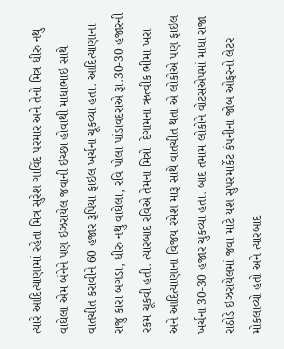ત્યારે આદિત્યાણામાં રહેતા મિત્ર સુરેશ ગાવિંદ પરમાર અને તેનો મિત્ર ધીરુ નથુ વાઘેલા એમ બંનેને પણ ઇઝરાયેલ જવાની ઇચ્છા હોવાથી માધાભાઇ સાથે વાતચીત કરાવીને 60 હજાર રૂપિયા ફાઇલ ખર્ચના ચૂકવ્યા હતા. આદિત્યાણાના રાજુ કારા બગડા, ધીરુ નથુ વાઘેલા, રવિ પોલા પાંડાવદરાએ રૂા.30-30 હજારની રકમ ચૂકવી હતી. ત્યારબાદ રવિએ તેમના મિત્રો  દેગામના ઋત્વીક ભીમા ખરા અને આદિત્યાણાના વિજય રમેશ મારૂ સાથે વાતચીત થતા એ લોકોએ પણ ફાઇલ ખર્ચના 30-30 હજાર ચુકવ્યા હતા. બાદ તમામ લોકોને વોટસએપમાં માધા રાજા રાઠોડે ઇઝરાયેલમાં જવા માટે યશ સુપરમાર્કેટ કંપનીના જોબ ઓફરનો લેટર મોકલાવ્યો હતો અને ત્યારબાદ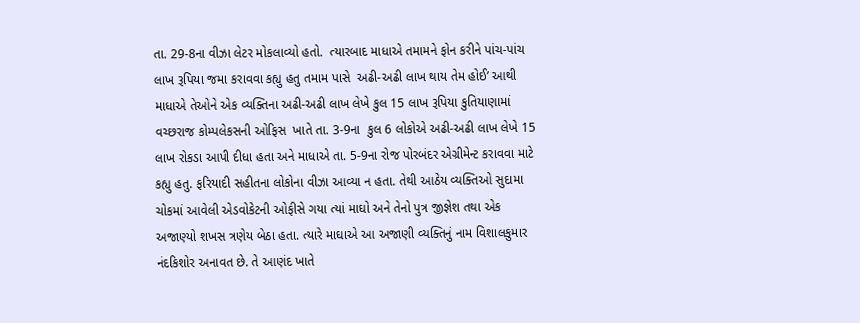તા. 29-8ના વીઝા લેટર મોકલાવ્યો હતો.  ત્યારબાદ માધાએ તમામને ફોન કરીને પાંચ-પાંચ લાખ રૂપિયા જમા કરાવવા કહ્યુ હતુ તમામ પાસે  અઢી-અઢી લાખ થાય તેમ હોઈ’ આથી માધાએ તેઓને એક વ્યક્તિના અઢી-અઢી લાખ લેખે કુલ 15 લાખ રૂપિયા કુતિયાણામાં વચ્છરાજ કોમ્પલેકસની ઓફિસ  ખાતે તા. 3-9ના  કુલ 6 લોકોએ અઢી-અઢી લાખ લેખે 15 લાખ રોકડા આપી દીધા હતા અને માધાએ તા. 5-9ના રોજ પોરબંદર એગ્રીમેન્ટ કરાવવા માટે કહ્યુ હતુ. ફરિયાદી સહીતના લોકોના વીઝા આવ્યા ન હતા. તેથી આઠેય વ્યક્તિઓ સુદામા ચોકમાં આવેલી એડવોકેટની ઓફીસે ગયા ત્યાં માઘો અને તેનો પુત્ર જીજ્ઞેશ તથા એક અજાણ્યો શખસ ત્રણેય બેઠા હતા. ત્યારે માઘાએ આ અજાણી વ્યક્તિનું નામ વિશાલકુમાર નંદકિશોર અનાવત છે. તે આણંદ ખાતે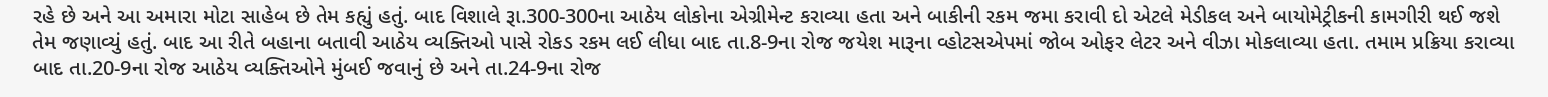રહે છે અને આ અમારા મોટા સાહેબ છે તેમ કહ્યું હતું. બાદ વિશાલે રૂા.300-300ના આઠેય લોકોના એગ્રીમેન્ટ કરાવ્યા હતા અને બાકીની રકમ જમા કરાવી દો એટલે મેડીકલ અને બાયોમેટ્રીકની કામગીરી થઈ જશે તેમ જણાવ્યું હતું. બાદ આ રીતે બહાના બતાવી આઠેય વ્યક્તિઓ પાસે રોકડ રકમ લઈ લીધા બાદ તા.8-9ના રોજ જયેશ મારૂના વ્હોટસએપમાં જોબ ઓફર લેટર અને વીઝા મોકલાવ્યા હતા. તમામ પ્રક્રિયા કરાવ્યા બાદ તા.20-9ના રોજ આઠેય વ્યક્તિઓને મુંબઈ જવાનું છે અને તા.24-9ના રોજ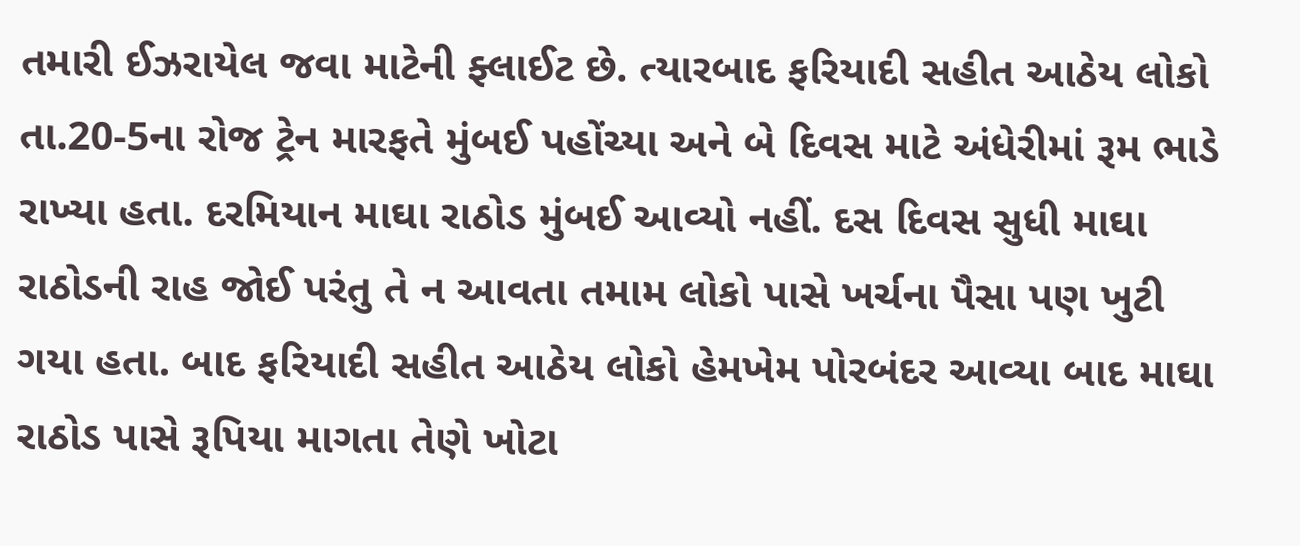તમારી ઈઝરાયેલ જવા માટેની ફ્લાઈટ છે. ત્યારબાદ ફરિયાદી સહીત આઠેય લોકો તા.20-5ના રોજ ટ્રેન મારફતે મુંબઈ પહોંચ્યા અને બે દિવસ માટે અંધેરીમાં રૂમ ભાડે રાખ્યા હતા. દરમિયાન માઘા રાઠોડ મુંબઈ આવ્યો નહીં. દસ દિવસ સુધી માઘા રાઠોડની રાહ જોઈ પરંતુ તે ન આવતા તમામ લોકો પાસે ખર્ચના પૈસા પણ ખુટી ગયા હતા. બાદ ફરિયાદી સહીત આઠેય લોકો હેમખેમ પોરબંદર આવ્યા બાદ માઘા રાઠોડ પાસે રૂપિયા માગતા તેણે ખોટા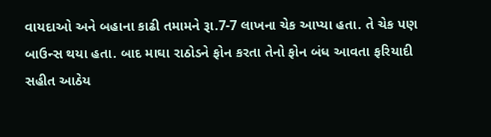વાયદાઓ અને બહાના કાઢી તમામને રૂા.7-7 લાખના ચેક આપ્યા હતા. તે ચેક પણ બાઉન્સ થયા હતા. બાદ માઘા રાઠોડને ફોન કરતા તેનો ફોન બંધ આવતા ફરિયાદી સહીત આઠેય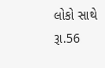લોકો સાથે રૂા.56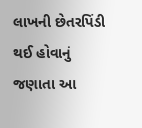લાખની છેતરપિંડી થઈ હોવાનું જણાતા આ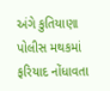અંગે કુતિયાણા પોલીસ મથકમાં ફરિયાદ નોંધાવતા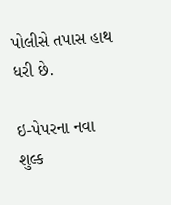પોલીસે તપાસ હાથ ધરી છે.

ઇ-પેપરના નવા શુલ્ક